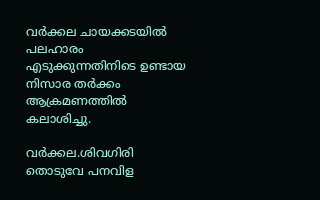വർക്കല ചായക്കടയിൽ പലഹാരം എടുക്കുന്നതിനിടെ ഉണ്ടായ നിസാര തർക്കം ആക്രമണത്തിൽ കലാശിച്ചു.

വർക്കല.ശിവഗിരി തൊടുവേ പനവിള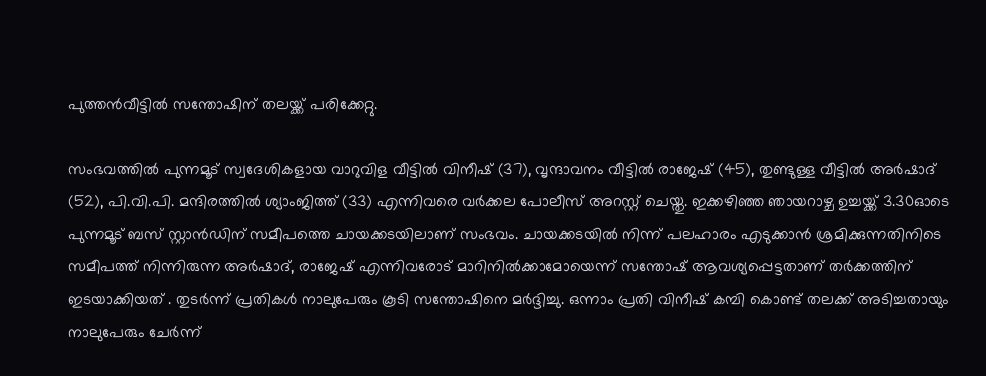പുത്തൻവീട്ടിൽ സന്തോഷിന് തലയ്ക്ക് പരിക്കേറ്റു.

സംഭവത്തിൽ പുന്നമൂട് സ്വദേശികളായ വാറുവിള വീട്ടിൽ വിനീഷ് (37), വൃന്ദാവനം വീട്ടിൽ രാജേഷ് (45), തുണ്ടുള്ള വീട്ടിൽ അർഷാദ് (52), പി.വി.പി. മന്ദിരത്തിൽ ശ്യാംജിത്ത് (33) എന്നിവരെ വർക്കല പോലീസ് അറസ്റ്റ് ചെയ്തു. ഇക്കഴിഞ്ഞ ഞായറാഴ്ച ഉച്ചയ്ക്ക് 3.30ഓടെ പുന്നമൂട് ബസ് സ്റ്റാൻഡിന് സമീപത്തെ ചായക്കടയിലാണ് സംഭവം. ചായക്കടയിൽ നിന്ന് പലഹാരം എടുക്കാൻ ശ്രമിക്കുന്നതിനിടെ സമീപത്ത് നിന്നിരുന്ന അർഷാദ്, രാജേഷ് എന്നിവരോട് മാറിനിൽക്കാമോയെന്ന് സന്തോഷ് ആവശ്യപ്പെട്ടതാണ് തർക്കത്തിന് ഇടയാക്കിയത് . തുടർന്ന് പ്രതികൾ നാലുപേരും കൂടി സന്തോഷിനെ മർദ്ദിച്ചു. ഒന്നാം പ്രതി വിനീഷ് കമ്പി കൊണ്ട് തലക്ക് അടിച്ചതായും നാലുപേരും ചേർന്ന്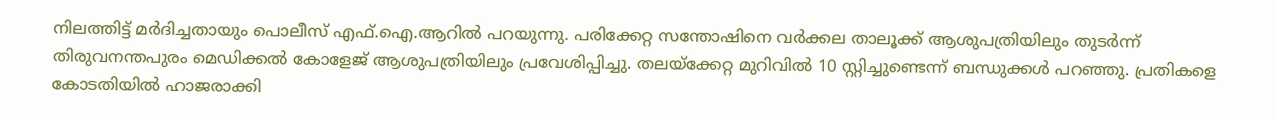നിലത്തിട്ട് മർദിച്ചതായും പൊലീസ് എഫ്.ഐ.ആറിൽ പറയുന്നു. പരിക്കേറ്റ സന്തോഷിനെ വർക്കല താലൂക്ക് ആശുപത്രിയിലും തുടർന്ന് തിരുവനന്തപുരം മെഡിക്കൽ കോളേജ് ആശുപത്രിയിലും പ്രവേശിപ്പിച്ചു. തലയ്‌ക്കേറ്റ മുറിവിൽ 10 സ്റ്റിച്ചുണ്ടെന്ന് ബന്ധുക്കൾ പറഞ്ഞു. പ്രതികളെ കോടതിയിൽ ഹാജരാക്കി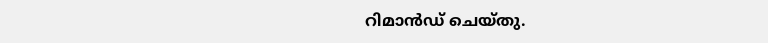റിമാൻഡ് ചെയ്തു.